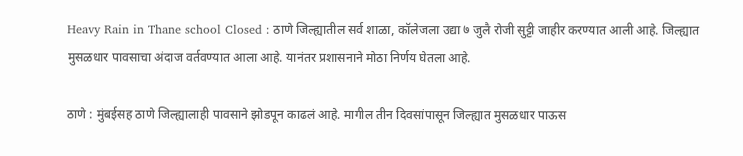Heavy Rain in Thane school Closed : ठाणे जिल्ह्यातील सर्व शाळा, कॉलेजला उद्या ७ जुलै रोजी सुट्टी जाहीर करण्यात आली आहे. जिल्ह्यात मुसळधार पावसाचा अंदाज वर्तवण्यात आला आहे. यानंतर प्रशासनाने मोठा निर्णय घेतला आहे.

ठाणे : मुंबईसह ठाणे जिल्ह्यालाही पावसाने झोडपून काढलं आहे. मागील तीन दिवसांपासून जिल्ह्यात मुसळधार पाऊस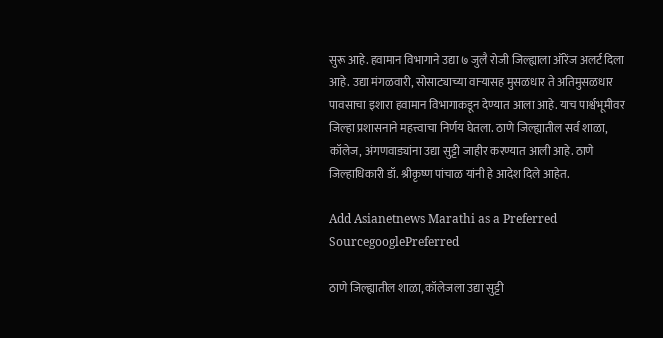सुरू आहे. हवामान विभागाने उद्या ७ जुलै रोजी जिल्ह्याला ऑरेंज अलर्ट दिला आहे. उद्या मंगळवारी, सोसाट्याच्या वाऱ्यासह मुसळधार ते अतिमुसळधार पावसाचा इशारा हवामान विभागाकडून देण्यात आला आहे. याच पार्श्वभूमीवर जिल्हा प्रशासनाने महत्त्वाचा निर्णय घेतला. ठाणे जिल्ह्यातील सर्व शाळा, कॉलेज, अंगणवाड्यांना उद्या सुट्टी जाहीर करण्यात आली आहे. ठाणे जिल्हाधिकारी डॉ. श्रीकृष्ण पांचाळ यांनी हे आदेश दिले आहेत.

Add Asianetnews Marathi as a Preferred SourcegooglePreferred

ठाणे जिल्ह्यातील शाळा, कॉलेजला उद्या सुट्टी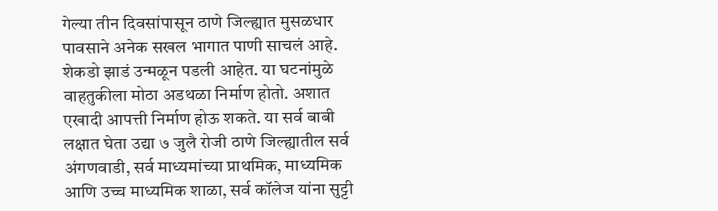गेल्या तीन दिवसांपासून ठाणे जिल्ह्यात मुसळधार पावसाने अनेक सखल भागात पाणी साचलं आहे. शेकडो झाडं उन्मळून पडली आहेत. या घटनांमुळे वाहतुकीला मोठा अडथळा निर्माण होतो. अशात एखादी आपत्ती निर्माण होऊ शकते. या सर्व बाबी लक्षात घेता उद्या ७ जुलै रोजी ठाणे जिल्ह्यातील सर्व अंगणवाडी, सर्व माध्यमांच्या प्राथमिक, माध्यमिक आणि उच्च माध्यमिक शाळा, सर्व कॉलेज यांना सुट्टी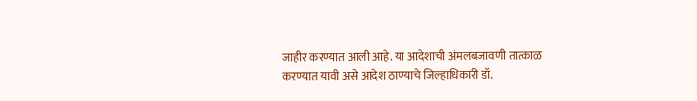जाहीर करण्यात आली आहे. या आदेशाची अंमलबजावणी तात्काळ करण्यात यावी असे आदेश ठाण्याचे जिल्हाधिकारी डॉ.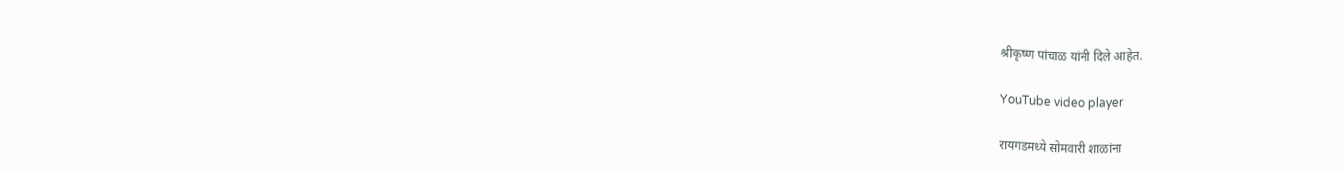श्रीकृष्ण पांचाळ यांनी दिले आहेत.

YouTube video player

रायगडमध्ये सोमवारी शाळांना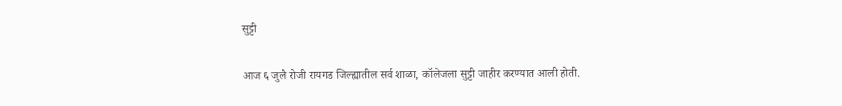सुट्टी

आज ६ जुलै रोजी रायगड जिल्ह्यातील सर्व शाळा, कॉलेजला सुट्टी जाहीर करण्यात आली होती.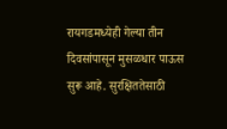रायगडमध्येही गेल्या तीन दिवसांपासून मुसळधार पाऊस सुरू आहे. सुरक्षिततेसाठी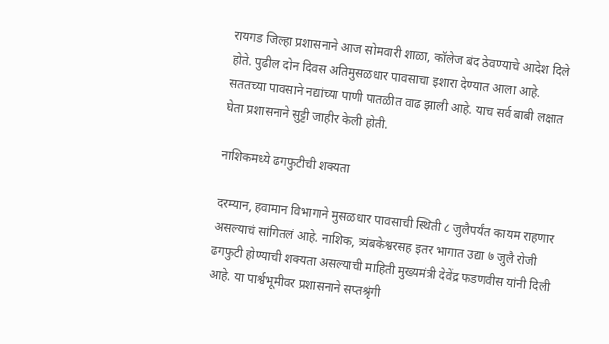रायगड जिल्हा प्रशासनाने आज सोमवारी शाळा, कॉलेज बंद ठेवण्याचे आदेश दिले होते. पुढील दोन दिवस अतिमुसळधार पावसाचा इशारा देण्यात आला आहे. सततच्या पावसाने नद्यांच्या पाणी पातळीत वाढ झाली आहे. याच सर्व बाबी लक्षात घेता प्रशासनाने सुट्टी जाहीर केली होती.

नाशिकमध्ये ढगफुटीची शक्यता

दरम्यान, हवामान विभागाने मुसळधार पावसाची स्थिती ८ जुलैपर्यंत कायम राहणार असल्याचं सांगितलं आहे. नाशिक, त्र्यंबकेश्वरसह इतर भागात उद्या ७ जुलै रोजी ढगफुटी होण्याची शक्यता असल्याची माहिती मुख्यमंत्री देवेंद्र फडणवीस यांनी दिली आहे. या पार्श्वभूमीवर प्रशासनाने सप्तश्रृंगी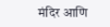मंदिर आणि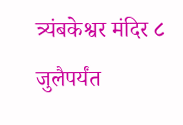त्र्यंबकेश्वर मंदिर ८ जुलैपर्यंत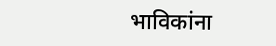भाविकांना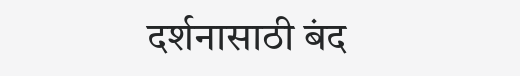दर्शनासाठी बंद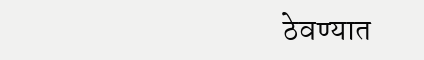ठेवण्यात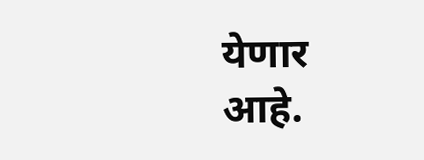येणार आहे.